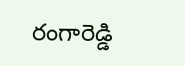రంగారెడ్డి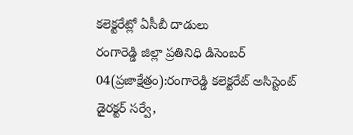కలెక్టరేట్లో ఏసీబీ దాడులు
రంగారెడ్డి జిల్లా ప్రతినిధి డిసెంబర్ 04(ప్రజాక్షేత్రం):రంగారెడ్డి కలెక్టరేట్ అసిస్టెంట్ డైరక్టర్ సర్వే,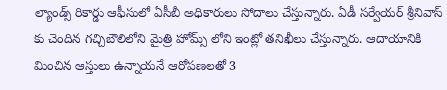ల్యాండ్స్ రికార్డు ఆఫీసులో ఏసీబీ అధికారులు సోదాలు చేస్తున్నారు. ఏడీ సర్వేయర్ శ్రీనివాస్ కు చెందిన గచ్చిబౌలిలోని మైత్రి హోమ్స్ లోని ఇంట్లో తనిఖీలు చేస్తున్నారు. ఆదాయానికి మించిన ఆస్తులు ఉన్నాయనే ఆరోపణలతో 3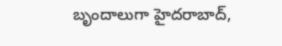బృందాలుగా హైదరాబాద్,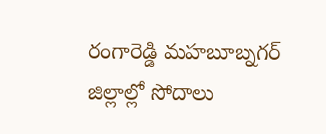రంగారెడ్డి మహబూబ్నగర్ జిల్లాల్లో సోదాలు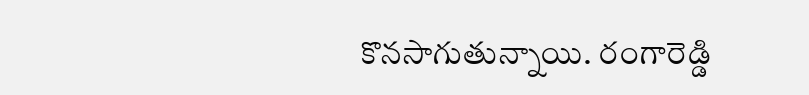కొనసాగుతున్నాయి. రంగారెడ్డి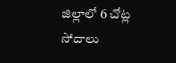జిల్లాలో 6 చోట్ల సోదాలు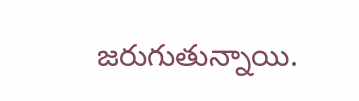జరుగుతున్నాయి.